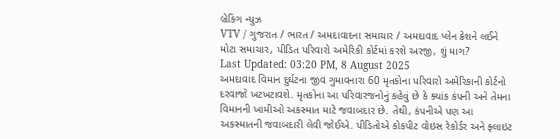બ્રેકિંગ ન્યુઝ
VTV / ગુજરાત / ભારત / અમદાવાદના સમાચાર / અમદાવાદ પ્લેન ક્રેશને લઈને મોટા સમાચાર, પીડિત પરિવારો અમેરિકી કોર્ટમાં કરશે અરજી, શું માગ?
Last Updated: 03:20 PM, 8 August 2025
અમદાવાદ વિમાન દુર્ઘટના જીવ ગુમાવનારા 60 મૃતકોના પરિવારો અમેરિકાની કોર્ટનો દરવાજો ખટખટાવશે. મૃતકોના આ પરિવારજનોનું કહેવું છે કે ક્યાંક કંપની અને તેમના વિમાનની ખામીઓ અકસ્માત માટે જવાબદાર છે. તેથી, કંપનીએ પણ આ અકસ્માતની જવાબદારી લેવી જોઈએ. પીડિતોએ કોકપીટ વોઇસ રેકોર્ડર અને ફ્લાઇટ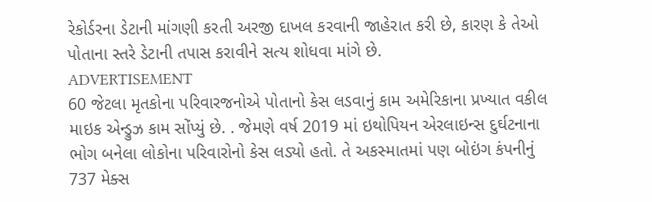રેકોર્ડરના ડેટાની માંગણી કરતી અરજી દાખલ કરવાની જાહેરાત કરી છે, કારણ કે તેઓ પોતાના સ્તરે ડેટાની તપાસ કરાવીને સત્ય શોધવા માંગે છે.
ADVERTISEMENT
60 જેટલા મૃતકોના પરિવારજનોએ પોતાનો કેસ લડવાનું કામ અમેરિકાના પ્રખ્યાત વકીલ માઇક એન્ડ્રુઝ કામ સોંપ્યું છે. . જેમણે વર્ષ 2019 માં ઇથોપિયન એરલાઇન્સ દુર્ઘટનાના ભોગ બનેલા લોકોના પરિવારોનો કેસ લડ્યો હતો. તે અકસ્માતમાં પણ બોઇંગ કંપનીનું 737 મેક્સ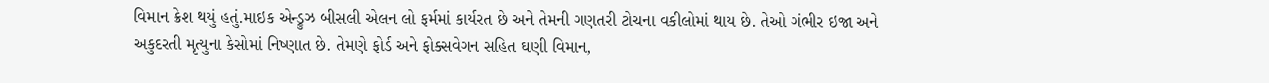વિમાન ક્રેશ થયું હતું.માઇક એન્ડ્રુઝ બીસલી એલન લો ફર્મમાં કાર્યરત છે અને તેમની ગણતરી ટોચના વકીલોમાં થાય છે. તેઓ ગંભીર ઇજા અને અકુદરતી મૃત્યુના કેસોમાં નિષ્ણાત છે. તેમણે ફોર્ડ અને ફોક્સવેગન સહિત ઘણી વિમાન,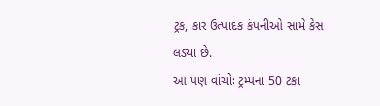ટ્રક, કાર ઉત્પાદક કંપનીઓ સામે કેસ લડ્યા છે.
આ પણ વાંચોઃ ટ્રમ્પના 50 ટકા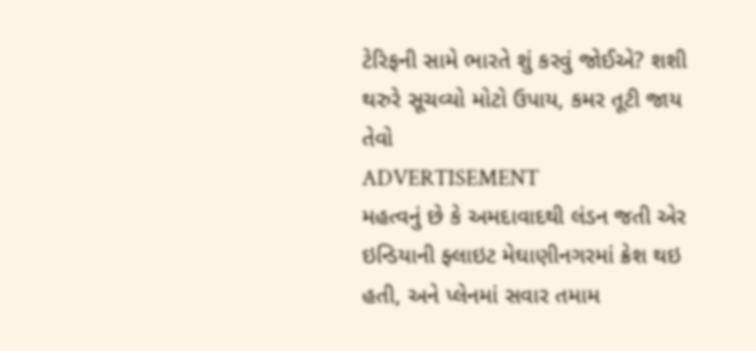ટેરિફની સામે ભારતે શું કરવું જોઈએ? શશી થરુરે સૂચવ્યો મોટો ઉપાય, કમર તૂટી જાય તેવો
ADVERTISEMENT
મહત્વનું છે કે અમદાવાદથી લંડન જતી એર ઇન્ડિયાની ફ્લાઇટ મેઘાણીનગરમાં ક્રેશ થઇ હતી, અને પ્લેનમાં સવાર તમામ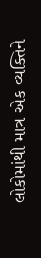લોકોમાંથી માત્ર એક વ્યક્તિને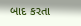બાદ કરતા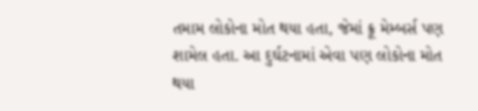તમામ લોકોના મોત થયા હતા, જેમાં ક્રૂ મેમ્બર્સ પણ શામેલ હતા. આ દુર્ઘટનામાં એવા પણ લોકોના મોત થયા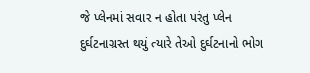જે પ્લેનમાં સવાર ન હોતા પરંતુ પ્લેન દુર્ઘટનાગ્રસ્ત થયું ત્યારે તેઓ દુર્ઘટનાનો ભોગ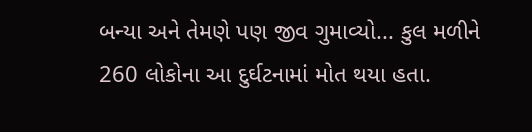બન્યા અને તેમણે પણ જીવ ગુમાવ્યો... કુલ મળીને 260 લોકોના આ દુર્ઘટનામાં મોત થયા હતા.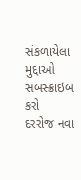સંકળાયેલા મુદ્દાઓ
સબસ્ક્રાઇબ કરો
દરરોજ નવા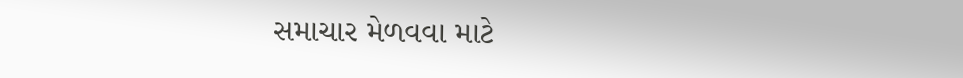સમાચાર મેળવવા માટે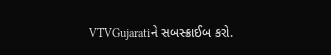VTVGujaratiને સબસ્ક્રાઈબ કરો.